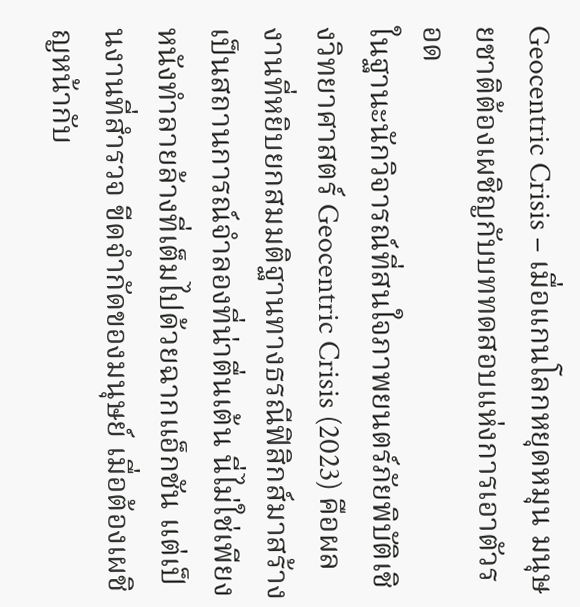Geocentric Crisis – เมื่อแกนโลกหยุดหมุน มนุษยชาติต้องเผชิญกับบททดสอบแห่งการเอาตัวรอด
ในฐานะนักวิจารณ์ที่สนใจภาพยนตร์ภัยพิบัติเชิงวิทยาศาสตร์ Geocentric Crisis (2023) คือผลงานที่หยิบยกสมมติฐานทางธรณีฟิสิกส์มาสร้างเป็นสถานการณ์จำลองที่น่าตื่นเต้น นี่ไม่ใช่เพียงหนังทำลายล้างที่เต็มไปด้วยฉากแอ็กชัน แต่เป็นงานที่สำรวจ ขีดจำกัดของมนุษย์ เมื่อต้องเผชิญหน้ากับ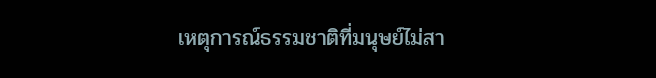เหตุการณ์ธรรมชาติที่มนุษย์ไม่สา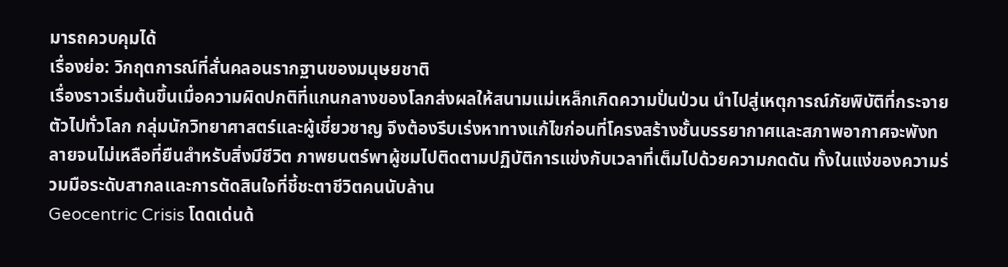มารถควบคุมได้
เรื่องย่อ: วิกฤตการณ์ที่สั่นคลอนรากฐานของมนุษยชาติ
เรื่องราวเริ่มต้นขึ้นเมื่อความผิดปกติที่แกนกลางของโลกส่งผลให้สนามแม่เหล็กเกิดความปั่นป่วน นำไปสู่เหตุการณ์ภัยพิบัติที่กระจายตัวไปทั่วโลก กลุ่มนักวิทยาศาสตร์และผู้เชี่ยวชาญ จึงต้องรีบเร่งหาทางแก้ไขก่อนที่โครงสร้างชั้นบรรยากาศและสภาพอากาศจะพังทลายจนไม่เหลือที่ยืนสำหรับสิ่งมีชีวิต ภาพยนตร์พาผู้ชมไปติดตามปฏิบัติการแข่งกับเวลาที่เต็มไปด้วยความกดดัน ทั้งในแง่ของความร่วมมือระดับสากลและการตัดสินใจที่ชี้ชะตาชีวิตคนนับล้าน
Geocentric Crisis โดดเด่นด้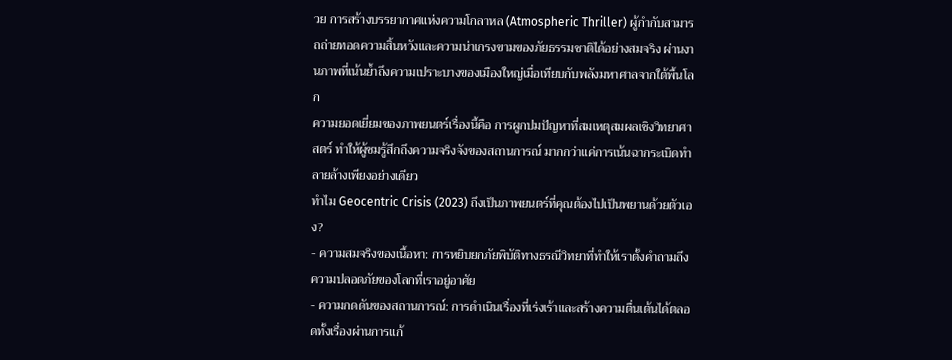วย การสร้างบรรยากาศแห่งความโกลาหล (Atmospheric Thriller) ผู้กำกับสามารถถ่ายทอดความสิ้นหวังและความน่าเกรงขามของภัยธรรมชาติได้อย่างสมจริง ผ่านงานภาพที่เน้นย้ำถึงความเปราะบางของเมืองใหญ่เมื่อเทียบกับพลังมหาศาลจากใต้พื้นโลก
ความยอดเยี่ยมของภาพยนตร์เรื่องนี้คือ การผูกปมปัญหาที่สมเหตุสมผลเชิงวิทยาศาสตร์ ทำให้ผู้ชมรู้สึกถึงความจริงจังของสถานการณ์ มากกว่าแค่การเน้นฉากระเบิดทำลายล้างเพียงอย่างเดียว
ทำไม Geocentric Crisis (2023) ถึงเป็นภาพยนตร์ที่คุณต้องไปเป็นพยานด้วยตัวเอง?
- ความสมจริงของเนื้อหา: การหยิบยกภัยพิบัติทางธรณีวิทยาที่ทำให้เราตั้งคำถามถึงความปลอดภัยของโลกที่เราอยู่อาศัย
- ความกดดันของสถานการณ์: การดำเนินเรื่องที่เร่งเร้าและสร้างความตื่นเต้นได้ตลอดทั้งเรื่องผ่านการแก้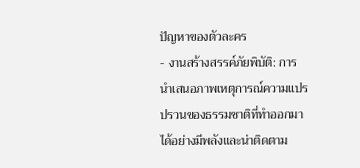ปัญหาของตัวละคร
- งานสร้างสรรค์ภัยพิบัติ: การนำเสนอภาพเหตุการณ์ความแปรปรวนของธรรมชาติที่ทำออกมาได้อย่างมีพลังและน่าติดตาม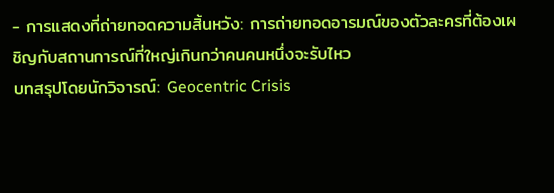- การแสดงที่ถ่ายทอดความสิ้นหวัง: การถ่ายทอดอารมณ์ของตัวละครที่ต้องเผชิญกับสถานการณ์ที่ใหญ่เกินกว่าคนคนหนึ่งจะรับไหว
บทสรุปโดยนักวิจารณ์: Geocentric Crisis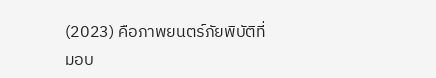(2023) คือภาพยนตร์ภัยพิบัติที่มอบ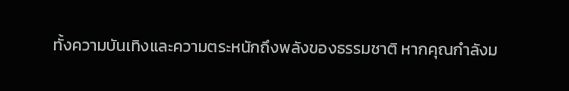ทั้งความบันเทิงและความตระหนักถึงพลังของธรรมชาติ หากคุณกำลังม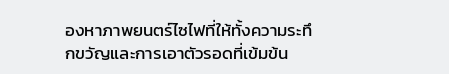องหาภาพยนตร์ไซไฟที่ให้ทั้งความระทึกขวัญและการเอาตัวรอดที่เข้มข้น